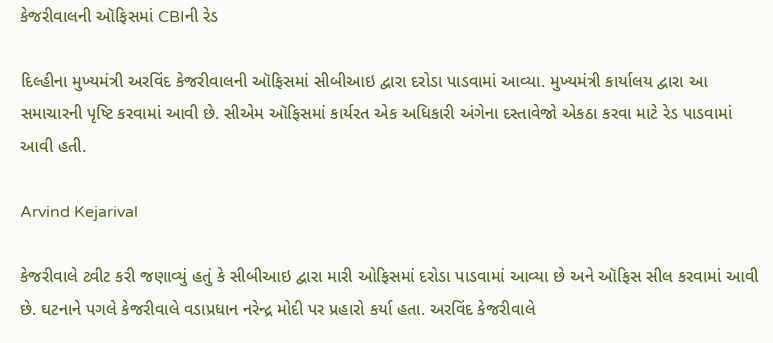કેજરીવાલની ઑફિસમાં CBIની રેડ

દિલ્હીના મુખ્યમંત્રી અરવિંદ કેજરીવાલની ઑફિસમાં સીબીઆઇ દ્વારા દરોડા પાડવામાં આવ્યા. મુખ્યમંત્રી કાર્યાલય દ્વારા આ સમાચારની પૃષ્ટિ કરવામાં આવી છે. સીએમ ઑફિસમાં કાર્યરત એક અધિકારી અંગેના દસ્તાવેજો એકઠા કરવા માટે રેડ પાડવામાં આવી હતી.

Arvind Kejarival

કેજરીવાલે ટ્વીટ કરી જણાવ્યું હતું કે સીબીઆઇ દ્વારા મારી ઓફિસમાં દરોડા પાડવામાં આવ્યા છે અને ઑફિસ સીલ કરવામાં આવી છે. ઘટનાને પગલે કેજરીવાલે વડાપ્રધાન નરેન્દ્ર મોદી પર પ્રહારો કર્યા હતા. અરવિંદ કેજરીવાલે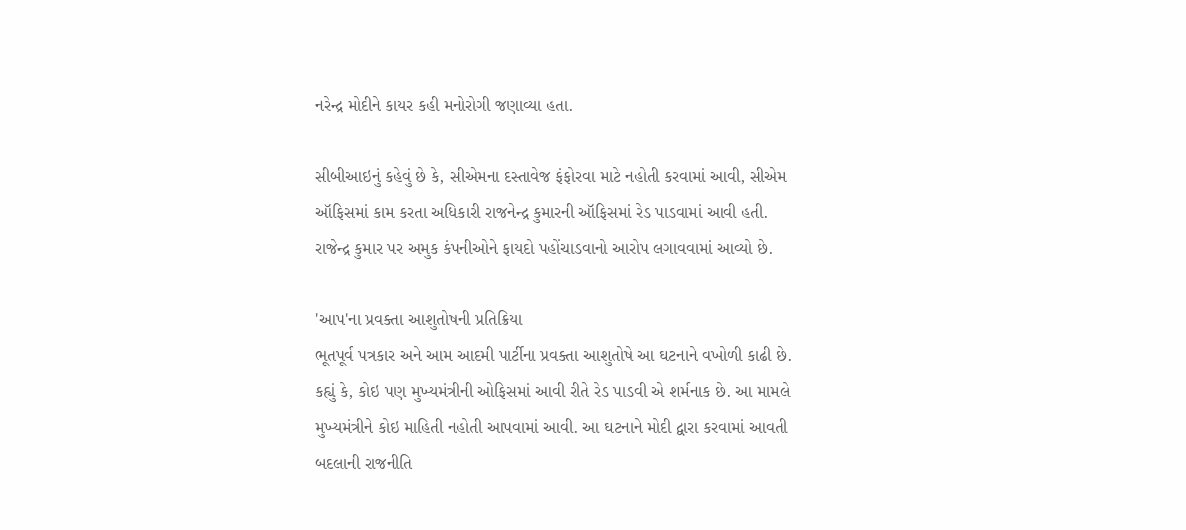નરેન્દ્ર મોદીને કાયર કહી મનોરોગી જણાવ્યા હતા.

સીબીઆઇનું કહેવું છે કે, સીએમના દસ્તાવેજ ફંફોરવા માટે નહોતી કરવામાં આવી, સીએમ ઑફિસમાં કામ કરતા અધિકારી રાજનેન્દ્ર કુમારની ઑફિસમાં રેડ પાડવામાં આવી હતી. રાજેન્દ્ર કુમાર પર અમુક કંપનીઓને ફાયદો પહોંચાડવાનો આરોપ લગાવવામાં આવ્યો છે.

'આપ'ના પ્રવક્તા આશુતોષની પ્રતિક્રિયા
ભૂતપૂર્વ પત્રકાર અને આમ આદમી પાર્ટીના પ્રવક્તા આશુતોષે આ ઘટનાને વખોળી કાઢી છે. કહ્યું કે, કોઇ પણ મુખ્યમંત્રીની ઓફિસમાં આવી રીતે રેડ પાડવી એ શર્મનાક છે. આ મામલે મુખ્યમંત્રીને કોઇ માહિતી નહોતી આપવામાં આવી. આ ઘટનાને મોદી દ્વારા કરવામાં આવતી બદલાની રાજનીતિ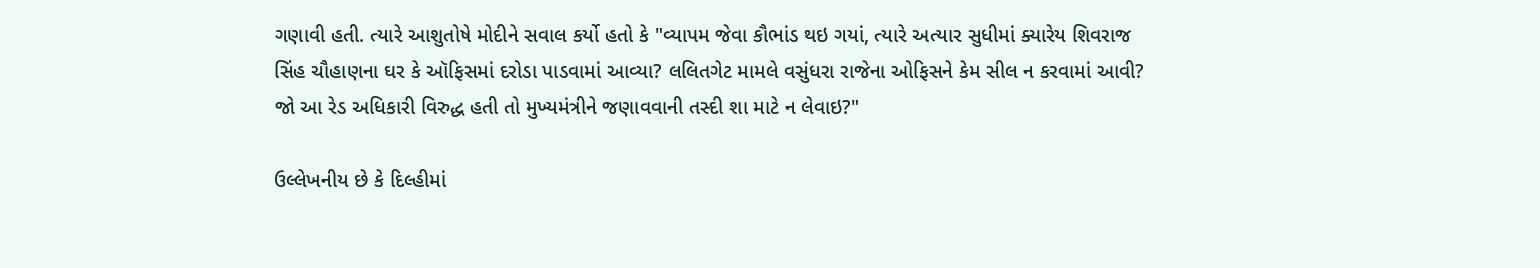ગણાવી હતી. ત્યારે આશુતોષે મોદીને સવાલ કર્યો હતો કે "વ્યાપમ જેવા કૌભાંડ થઇ ગયાં, ત્યારે અત્યાર સુધીમાં ક્યારેય શિવરાજ સિંહ ચૌહાણના ઘર કે ઑફિસમાં દરોડા પાડવામાં આવ્યા? લલિતગેટ મામલે વસુંધરા રાજેના ઓફિસને કેમ સીલ ન કરવામાં આવી? જો આ રેડ અધિકારી વિરુદ્ધ હતી તો મુખ્યમંત્રીને જણાવવાની તસ્દી શા માટે ન લેવાઇ?"

ઉલ્લેખનીય છે કે દિલ્હીમાં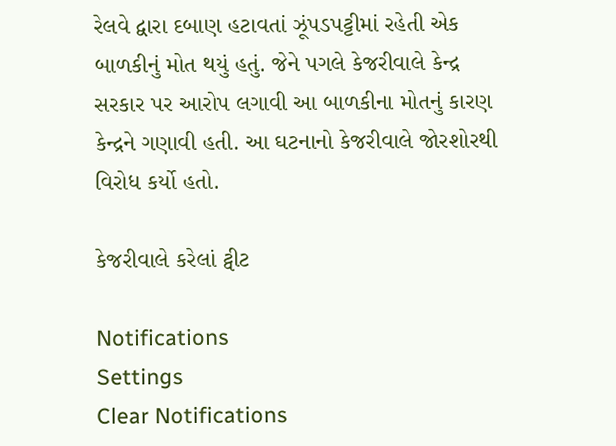રેલવે દ્વારા દબાણ હટાવતાં ઝૂંપડપટ્ટીમાં રહેતી એક બાળકીનું મોત થયું હતું. જેને પગલે કેજરીવાલે કેન્દ્ર સરકાર પર આરોપ લગાવી આ બાળકીના મોતનું કારણ કેન્દ્રને ગણાવી હતી. આ ઘટનાનો કેજરીવાલે જોરશોરથી વિરોધ કર્યો હતો.

કેજરીવાલે કરેલાં ટ્વીટ

Notifications
Settings
Clear Notifications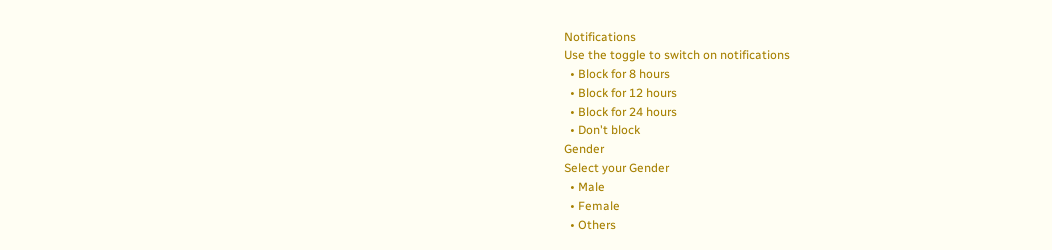Notifications
Use the toggle to switch on notifications
  • Block for 8 hours
  • Block for 12 hours
  • Block for 24 hours
  • Don't block
Gender
Select your Gender
  • Male
  • Female
  • Others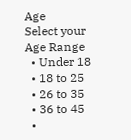Age
Select your Age Range
  • Under 18
  • 18 to 25
  • 26 to 35
  • 36 to 45
  •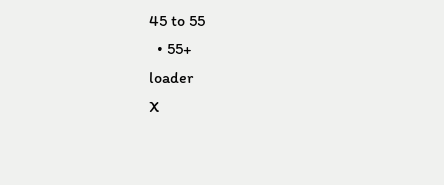45 to 55
  • 55+
loader
X